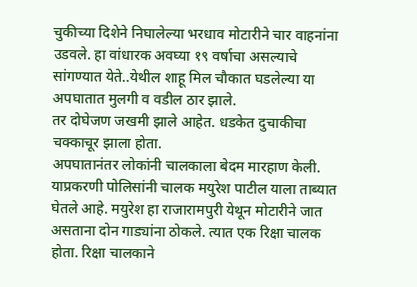चुकीच्या दिशेने निघालेल्या भरधाव मोटारीने चार वाहनांना उडवले. हा वांधारक अवघ्या १९ वर्षाचा असल्याचे सांगण्यात येते..येथील शाहू मिल चौकात घडलेल्या या अपघातात मुलगी व वडील ठार झाले.
तर दोघेजण जखमी झाले आहेत. धडकेत दुचाकीचा चक्काचूर झाला होता.
अपघातानंतर लोकांनी चालकाला बेदम मारहाण केली. याप्रकरणी पोलिसांनी चालक मयुरेश पाटील याला ताब्यात घेतले आहे. मयुरेश हा राजारामपुरी येथून मोटारीने जात असताना दोन गाड्यांना ठोकले. त्यात एक रिक्षा चालक होता. रिक्षा चालकाने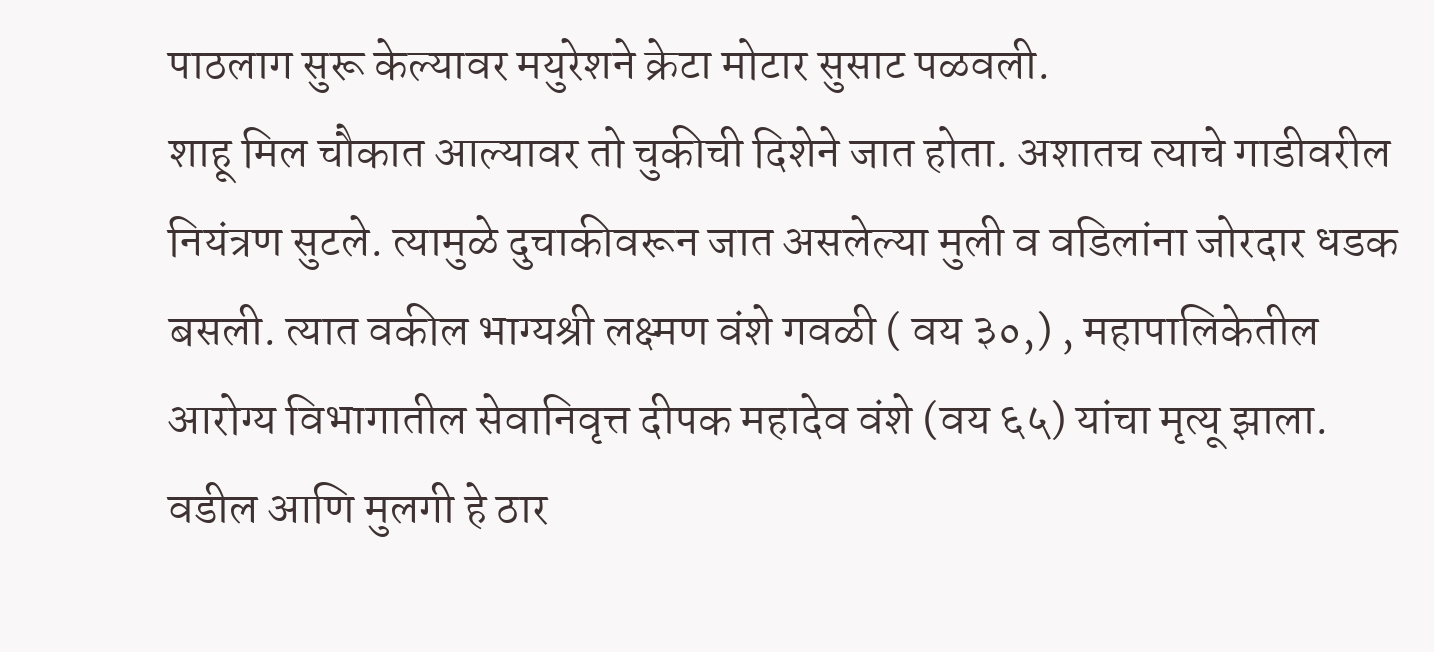पाठलाग सुरू केल्यावर मयुरेशने क्रेटा मोटार सुसाट पळवली.
शाहू मिल चौकात आल्यावर तो चुकीची दिशेने जात होता. अशातच त्याचे गाडीवरील नियंत्रण सुटले. त्यामुळे दुचाकीवरून जात असलेल्या मुली व वडिलांना जोरदार धडक बसली. त्यात वकील भाग्यश्री लक्ष्मण वंशे गवळी ( वय ३०,) , महापालिकेतील आरोग्य विभागातील सेवानिवृत्त दीपक महादेव वंशे (वय ६५) यांचा मृत्यू झाला. वडील आणि मुलगी हे ठार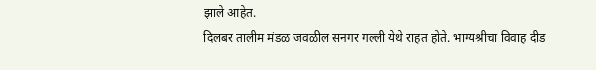झाले आहेत.
दिलबर तालीम मंडळ जवळील सनगर गल्ली येथे राहत होते. भाग्यश्रीचा विवाह दीड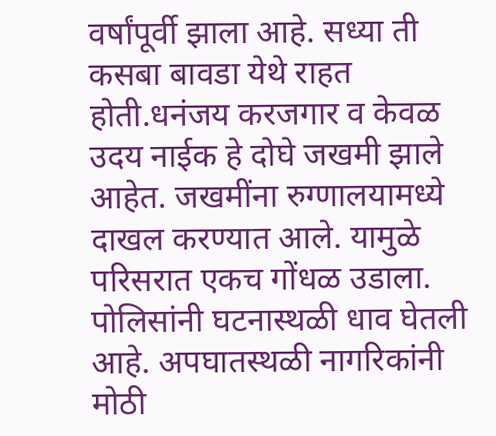वर्षांपूर्वी झाला आहे. सध्या ती कसबा बावडा येथे राहत होती.धनंजय करजगार व केवळ उदय नाईक हे दोघे जखमी झाले आहेत. जखमींना रुग्णालयामध्ये दाखल करण्यात आले. यामुळे परिसरात एकच गोंधळ उडाला. पोलिसांनी घटनास्थळी धाव घेतली आहे. अपघातस्थळी नागरिकांनी मोठी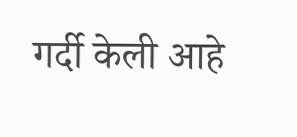गर्दी केली आहे